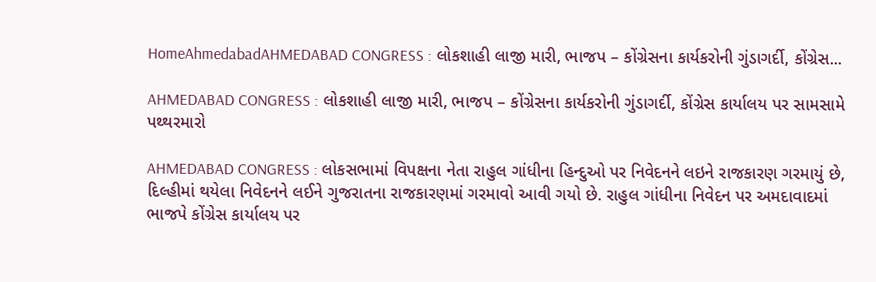HomeAhmedabadAHMEDABAD CONGRESS : લોકશાહી લાજી મારી, ભાજપ – કોંગ્રેસના કાર્યકરોની ગુંડાગર્દી, કોંગ્રેસ...

AHMEDABAD CONGRESS : લોકશાહી લાજી મારી, ભાજપ – કોંગ્રેસના કાર્યકરોની ગુંડાગર્દી, કોંગ્રેસ કાર્યાલય પર સામસામે પથ્થરમારો

AHMEDABAD CONGRESS : લોકસભામાં વિપક્ષના નેતા રાહુલ ગાંધીના હિન્દુઓ પર નિવેદનને લઇને રાજકારણ ગરમાયું છે, દિલ્હીમાં થયેલા નિવેદનને લઈને ગુજરાતના રાજકારણમાં ગરમાવો આવી ગયો છે. રાહુલ ગાંધીના નિવેદન પર અમદાવાદમાં ભાજપે કોંગ્રેસ કાર્યાલય પર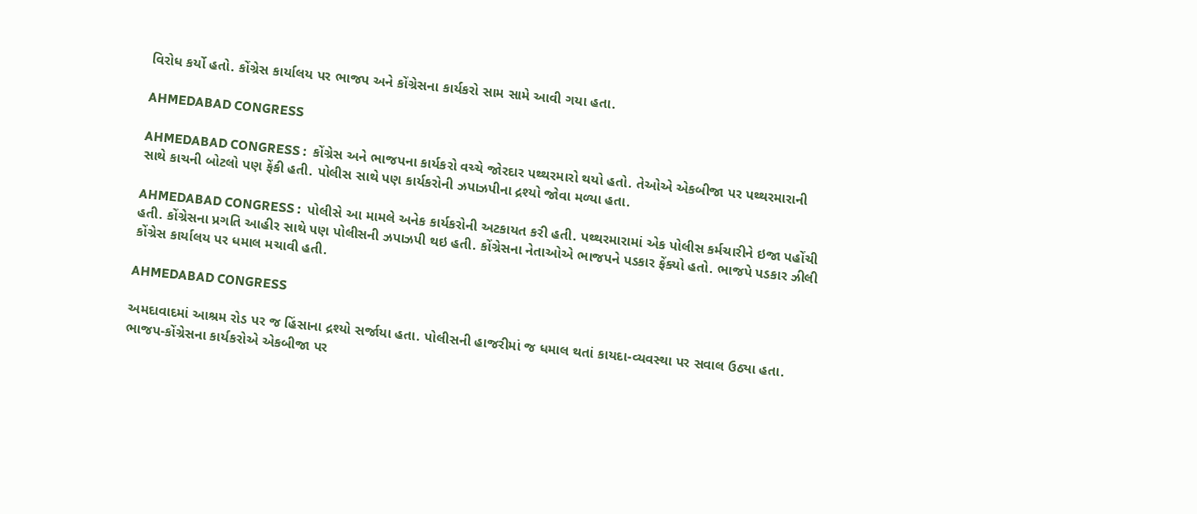વિરોધ કર્યો હતો. કોંગ્રેસ કાર્યાલય પર ભાજપ અને કોંગ્રેસના કાર્યકરો સામ સામે આવી ગયા હતા.

AHMEDABAD CONGRESS

AHMEDABAD CONGRESS :  કોંગ્રેસ અને ભાજપના કાર્યકરો વચ્ચે જોરદાર પથ્થરમારો થયો હતો. તેઓએ એકબીજા પર પથ્થરમારાની સાથે કાચની બોટલો પણ ફેંકી હતી. પોલીસ સાથે પણ કાર્યકરોની ઝપાઝપીના દ્રશ્યો જોવા મળ્યા હતા.

AHMEDABAD CONGRESS :  પોલીસે આ મામલે અનેક કાર્યકરોની અટકાયત કરી હતી. પથ્થરમારામાં એક પોલીસ કર્મચારીને ઇજા પહોંચી હતી. કોંગ્રેસના પ્રગતિ આહીર સાથે પણ પોલીસની ઝપાઝપી થઇ હતી. કોંગ્રેસના નેતાઓએ ભાજપને પડકાર ફેંક્યો હતો. ભાજપે પડકાર ઝીલી કોંગ્રેસ કાર્યાલય પર ધમાલ મચાવી હતી.

AHMEDABAD CONGRESS

અમદાવાદમાં આશ્રમ રોડ પર જ હિંસાના દ્રશ્યો સર્જાયા હતા. પોલીસની હાજરીમાં જ ધમાલ થતાં કાયદા-વ્યવસ્થા પર સવાલ ઉઠ્યા હતા. ભાજપ-કોંગ્રેસના કાર્યકરોએ એકબીજા પર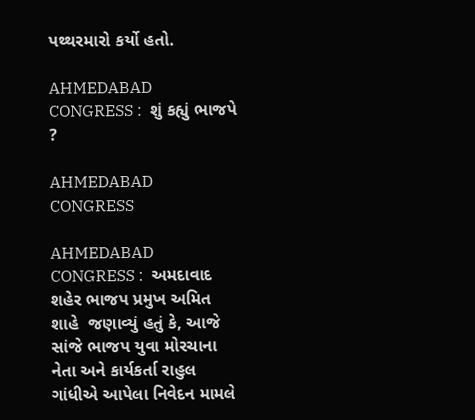પથ્થરમારો કર્યો હતો.

AHMEDABAD CONGRESS :  શું કહ્યું ભાજપે ?

AHMEDABAD CONGRESS

AHMEDABAD CONGRESS :  અમદાવાદ શહેર ભાજપ પ્રમુખ અમિત શાહે  જણાવ્યું હતું કે, આજે સાંજે ભાજપ યુવા મોરચાના નેતા અને કાર્યકર્તા રાહુલ ગાંધીએ આપેલા નિવેદન મામલે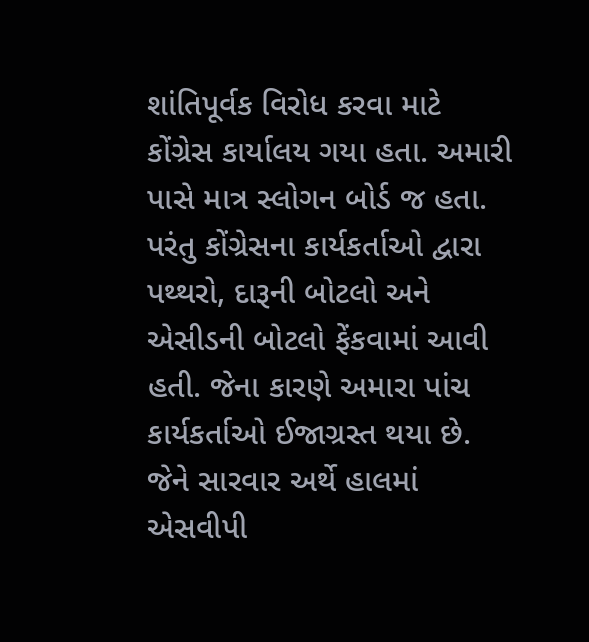શાંતિપૂર્વક વિરોધ કરવા માટે કોંગ્રેસ કાર્યાલય ગયા હતા. અમારી પાસે માત્ર સ્લોગન બોર્ડ જ હતા. પરંતુ કોંગ્રેસના કાર્યકર્તાઓ દ્વારા પથ્થરો, દારૂની બોટલો અને એસીડની બોટલો ફેંકવામાં આવી હતી. જેના કારણે અમારા પાંચ કાર્યકર્તાઓ ઈજાગ્રસ્ત થયા છે. જેને સારવાર અર્થે હાલમાં એસવીપી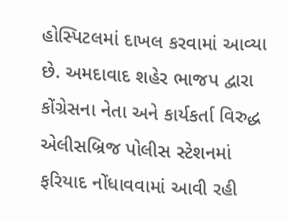હોસ્પિટલમાં દાખલ કરવામાં આવ્યા છે. અમદાવાદ શહેર ભાજપ દ્વારા કોંગ્રેસના નેતા અને કાર્યકર્તા વિરુદ્ધ એલીસબ્રિજ પોલીસ સ્ટેશનમાં ફરિયાદ નોંધાવવામાં આવી રહી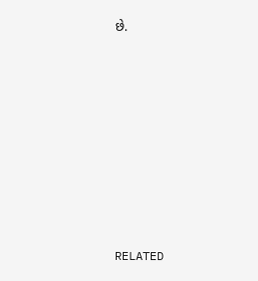છે.













RELATED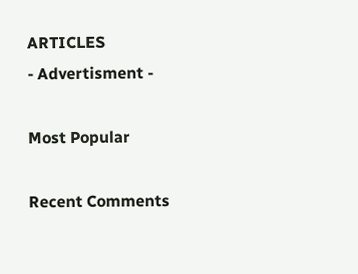ARTICLES
- Advertisment -

Most Popular

Recent Comments